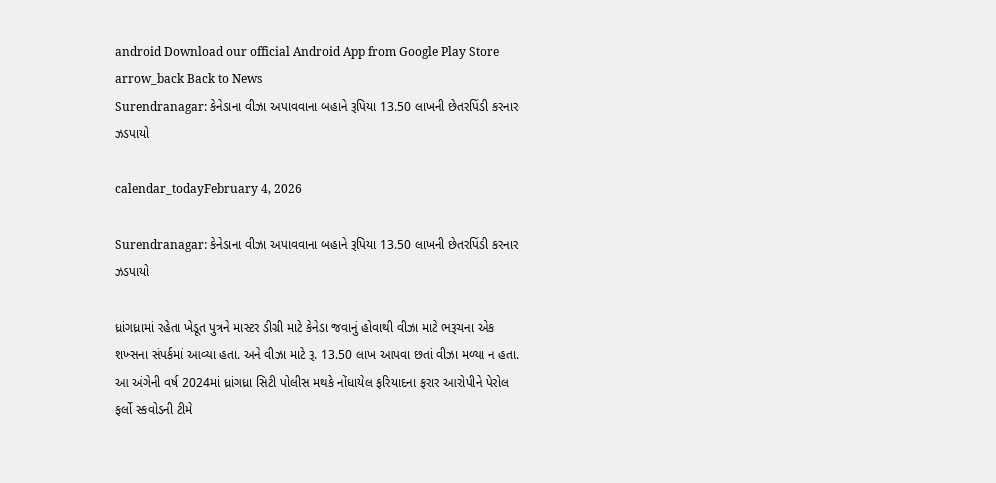android Download our official Android App from Google Play Store
arrow_back Back to News
Surendranagar: કેનેડાના વીઝા અપાવવાના બહાને રૂપિયા 13.50 લાખની છેતરપિંડી કરનાર ઝડપાયો

calendar_todayFebruary 4, 2026

Surendranagar: કેનેડાના વીઝા અપાવવાના બહાને રૂપિયા 13.50 લાખની છેતરપિંડી કરનાર ઝડપાયો

ધ્રાંગધ્રામાં રહેતા ખેડૂત પુત્રને માસ્ટર ડીગ્રી માટે કેનેડા જવાનું હોવાથી વીઝા માટે ભરૂચના એક શખ્સના સંપર્કમાં આવ્યા હતા. અને વીઝા માટે રૂ. 13.50 લાખ આપવા છતાં વીઝા મળ્યા ન હતા. આ અંગેની વર્ષ 2024માં ધ્રાંગધ્રા સિટી પોલીસ મથકે નોંધાયેલ ફરિયાદના ફરાર આરોપીને પેરોલ ફર્લો સ્કવોડની ટીમે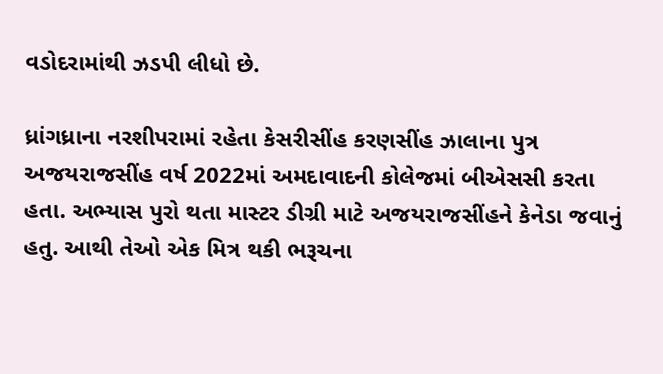વડોદરામાંથી ઝડપી લીધો છે.

ધ્રાંગધ્રાના નરશીપરામાં રહેતા કેસરીસીંહ કરણસીંહ ઝાલાના પુત્ર અજયરાજસીંહ વર્ષ 2022માં અમદાવાદની કોલેજમાં બીએસસી કરતા હતા. અભ્યાસ પુરો થતા માસ્ટર ડીગ્રી માટે અજયરાજસીંહને કેનેડા જવાનું હતુ. આથી તેઓ એક મિત્ર થકી ભરૂચના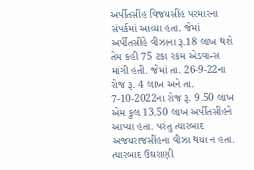અર્પીતસીંહ વિજયસીંહ પરમારના સંપર્કમાં આવ્યા હતા. જેમાં અર્પીતસીંહે વીઝાના રૂ.18 લાખ થશે તેમ કહી 75 ટકા રકમ એડવાન્સ માંગી હતી. જેમાં તા. 26-9-22ના રોજ રૂ. 4 લાખ અને તા. 7-10-2022ના રોજ રૂ. 9.50 લાખ એમ કુલ 13.50 લાખ અર્પીતસીંહને આપ્યા હતા. પરંતુ ત્યારબાદ અજયરાજસીંહના વીઝા થયા ન હતા. ત્યારબાદ ઉઘરાણી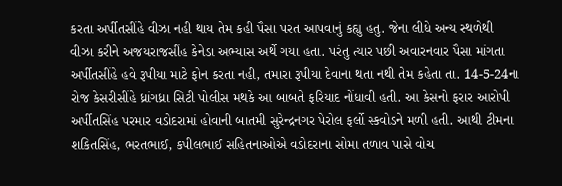કરતા અર્પીતસીંહે વીઝા નહી થાય તેમ કહી પૈસા પરત આપવાનું કહ્યુ હતુ. જેના લીધે અન્ય સ્થળેથી વીઝા કરીને અજયરાજસીંહ કેનેડા અભ્યાસ અર્થે ગયા હતા. પરંતુ ત્યાર પછી અવારનવાર પૈસા માંગતા અર્પીતસીંહે હવે રૂપીયા માટે ફોન કરતા નહી, તમારા રૂપીયા દેવાના થતા નથી તેમ કહેતા તા. 14-5-24ના રોજ કેસરીસીંહે ધ્રાંગધ્રા સિટી પોલીસ મથકે આ બાબતે ફરિયાદ નોંધાવી હતી. આ કેસનો ફરાર આરોપી અર્પીતસિંહ પરમાર વડોદરામાં હોવાની બાતમી સુરેન્દ્રનગર પેરોલ ફર્લો સ્કવોડને મળી હતી. આથી ટીમના શકિતસિંહ, ભરતભાઈ, કપીલભાઈ સહિતનાઓએ વડોદરાના સોમા તળાવ પાસે વોચ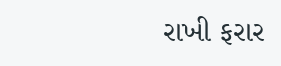રાખી ફરાર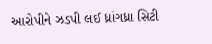આરોપીને ઝડપી લઈ ધ્રાંગધ્રા સિટી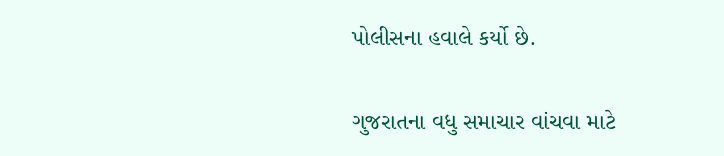પોલીસના હવાલે કર્યો છે.

ગુજરાતના વધુ સમાચાર વાંચવા માટે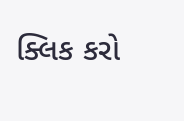ક્લિક કરો